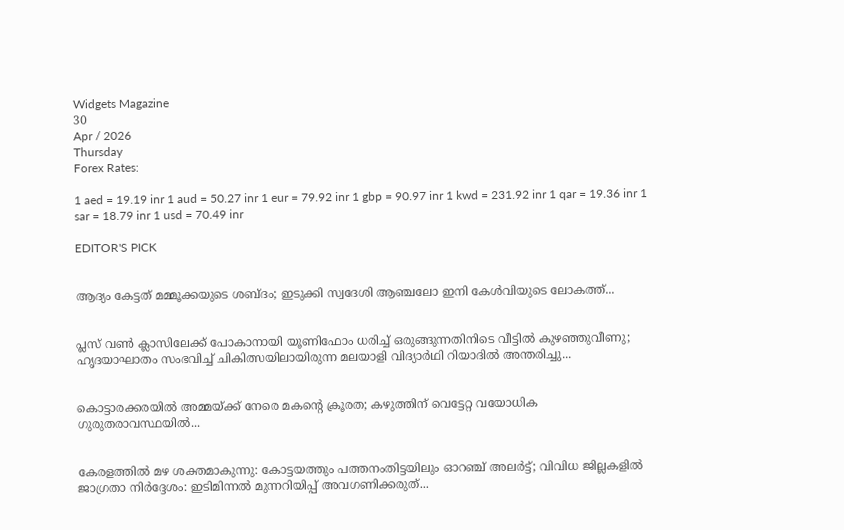Widgets Magazine
30
Apr / 2026
Thursday
Forex Rates:

1 aed = 19.19 inr 1 aud = 50.27 inr 1 eur = 79.92 inr 1 gbp = 90.97 inr 1 kwd = 231.92 inr 1 qar = 19.36 inr 1 sar = 18.79 inr 1 usd = 70.49 inr

EDITOR'S PICK


ആദ്യം കേട്ടത് മമ്മൂക്കയുടെ ശബ്ദം; ഇടുക്കി സ്വദേശി ആഞ്ചലോ ഇനി കേൾവിയുടെ ലോകത്ത്...


പ്ലസ് വൺ ക്ലാസിലേക്ക് പോകാനായി യൂണിഫോം ധരിച്ച് ഒരുങ്ങുന്നതിനിടെ വീട്ടിൽ കുഴഞ്ഞുവീണു; ഹൃദയാഘാതം സംഭവിച്ച് ചികിത്സയിലായിരുന്ന മലയാളി വിദ്യാർഥി റിയാദിൽ അന്തരിച്ചു...


കൊട്ടാരക്കരയിൽ അമ്മയ്ക്ക് നേരെ മകന്റെ ക്രൂരത; കഴുത്തിന് വെട്ടേറ്റ വയോധിക ഗുരുതരാവസ്ഥയിൽ...


കേരളത്തിൽ മഴ ശക്തമാകുന്നു: കോട്ടയത്തും പത്തനംതിട്ടയിലും ഓറഞ്ച് അലർട്ട്; വിവിധ ജില്ലകളിൽ ജാഗ്രതാ നിർദ്ദേശം: ഇടിമിന്നൽ മുന്നറിയിപ്പ് അവഗണിക്കരുത്...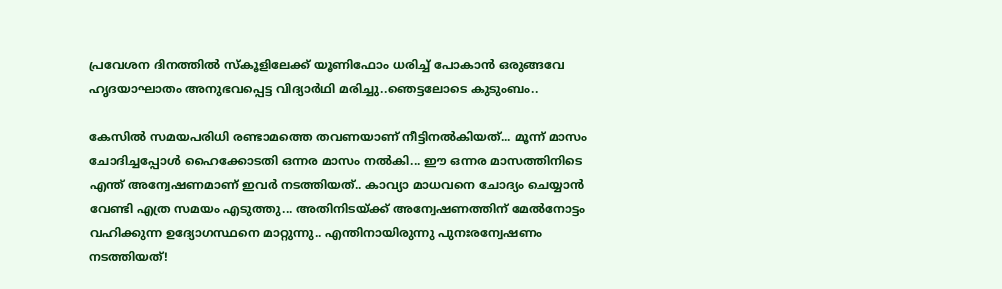പ്രവേശന ദിനത്തിൽ സ്കൂളിലേക്ക് യൂണിഫോം ധരിച്ച് പോകാൻ ഒരുങ്ങവേ ഹൃദയാഘാതം അനുഭവപ്പെട്ട വിദ്യാർഥി മരിച്ചു..ഞെട്ടലോടെ കുടുംബം..

കേസില്‍ സമയപരിധി രണ്ടാമത്തെ തവണയാണ് നീട്ടിനല്‍കിയത്... മൂന്ന് മാസം ചോദിച്ചപ്പോള്‍ ഹൈക്കോടതി ഒന്നര മാസം നല്‍കി... ഈ ഒന്നര മാസത്തിനിടെ എന്ത് അന്വേഷണമാണ് ഇവര്‍ നടത്തിയത്.. കാവ്യാ മാധവനെ ചോദ്യം ചെയ്യാന്‍ വേണ്ടി എത്ര സമയം എടുത്തു... അതിനിടയ്ക്ക് അന്വേഷണത്തിന് മേല്‍നോട്ടം വഹിക്കുന്ന ഉദ്യോഗസ്ഥനെ മാറ്റുന്നു.. എന്തിനായിരുന്നു പുനഃരന്വേഷണം നടത്തിയത്!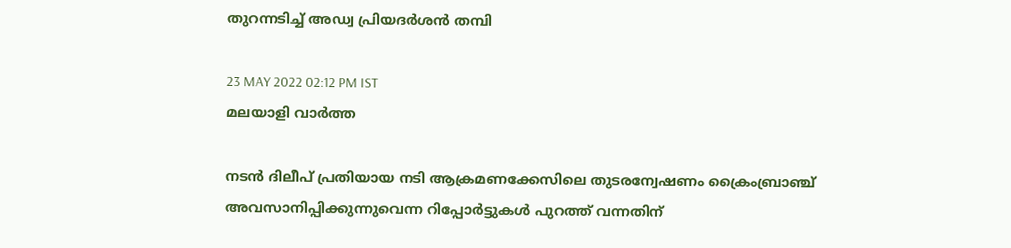തുറന്നടിച്ച് അഡ്വ പ്രിയദര്‍ശന്‍ തമ്പി

23 MAY 2022 02:12 PM IST
മലയാളി വാര്‍ത്ത

നടന്‍ ദിലീപ് പ്രതിയായ നടി ആക്രമണക്കേസിലെ തുടരന്വേഷണം ക്രൈംബ്രാഞ്ച് അവസാനിപ്പിക്കുന്നുവെന്ന റിപ്പോർട്ടുകൾ പുറത്ത് വന്നതിന്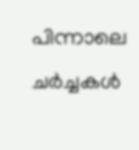പിന്നാലെ ചർച്ചകൾ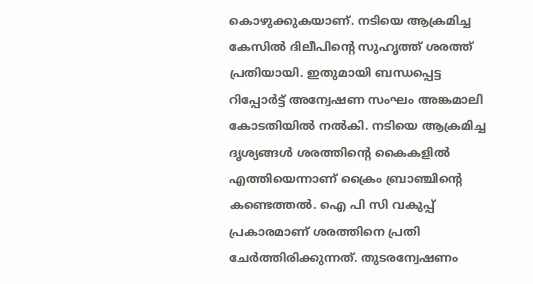കൊഴുക്കുകയാണ്. നടിയെ ആക്രമിച്ച കേസില്‍ ദിലീപിന്റെ സുഹൃത്ത് ശരത്ത് പ്രതിയായി. ഇതുമായി ബന്ധപ്പെട്ട റിപ്പോര്‍ട്ട് അന്വേഷണ സംഘം അങ്കമാലി കോടതിയില്‍ നല്‍കി. നടിയെ ആക്രമിച്ച ദൃശ്യങ്ങള്‍ ശരത്തിന്റെ കൈകളില്‍ എത്തിയെന്നാണ് ക്രൈം ബ്രാഞ്ചിന്റെ കണ്ടെത്തല്‍. ഐ പി സി വകുപ്പ് പ്രകാരമാണ് ശരത്തിനെ പ്രതി ചേര്‍ത്തിരിക്കുന്നത്. തുടരന്വേഷണം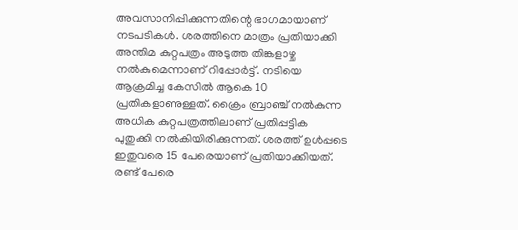അവസാനിപ്പിക്കുന്നതിന്റെ ഭാഗമായാണ് നടപടികള്‍. ശരത്തിനെ മാത്രം പ്രതിയാക്കി അന്തിമ കുറ്റപത്രം അടുത്ത തിങ്കളാഴ്ച നല്‍കുമെന്നാണ് റിപ്പോര്‍ട്ട്. നടിയെ ആക്രമിച്ച കേസില്‍ ആകെ 10 പ്രതികളാണുള്ളത്. ക്രൈം ബ്രാഞ്ച് നല്‍കുന്ന അധിക കുറ്റപത്രത്തിലാണ് പ്രതിപ്പട്ടിക പുതുക്കി നല്‍കിയിരിക്കുന്നത്. ശരത്ത് ഉള്‍പ്പടെ ഇതുവരെ 15 പേരെയാണ് പ്രതിയാക്കിയത്. രണ്ട് പേരെ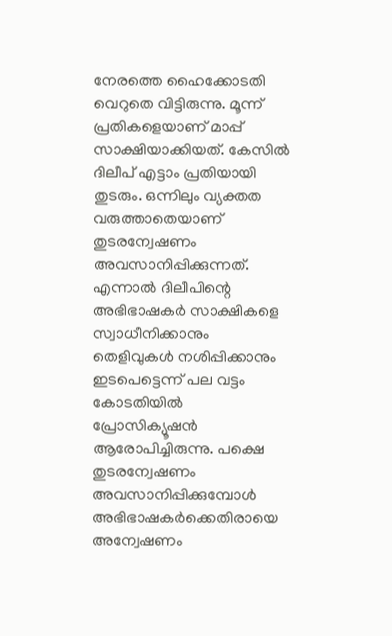നേരത്തെ ഹൈക്കോടതി വെറുതെ വിട്ടിരുന്നു. മൂന്ന് പ്രതികളെയാണ് മാപ്പ് സാക്ഷിയാക്കിയത്. കേസില്‍ ദിലീപ് എട്ടാം പ്രതിയായി തുടരും. ഒന്നിലും വ്യക്തത വരുത്താതെയാണ് തുടരന്വേഷണം അവസാനിപ്പിക്കുന്നത്. എന്നാൽ ദിലീപിന്റെ അഭിഭാഷകര്‍ സാക്ഷികളെ സ്വാധീനിക്കാനും തെളിവുകള്‍ നശിപ്പിക്കാനും ഇടപെട്ടെന്ന് പല വട്ടം കോടതിയില്‍ പ്രോസിക്യൂഷന്‍ ആരോപിച്ചിരുന്നു. പക്ഷെ തുടരന്വേഷണം അവസാനിപ്പിക്കുമ്പോള്‍ അഭിഭാഷകര്‍ക്കെതിരായെ അന്വേഷണം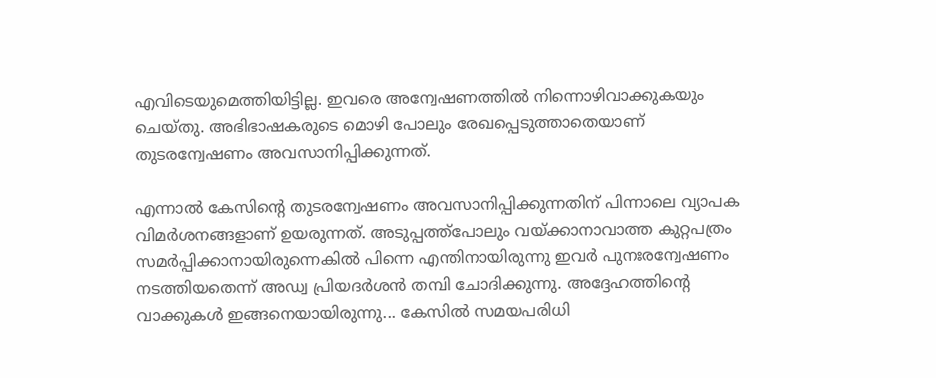എവിടെയുമെത്തിയിട്ടില്ല. ഇവരെ അന്വേഷണത്തില്‍ നിന്നൊഴിവാക്കുകയും ചെയ്തു. അഭിഭാഷകരുടെ മൊഴി പോലും രേഖപ്പെടുത്താതെയാണ് തുടരന്വേഷണം അവസാനിപ്പിക്കുന്നത്.

എന്നാൽ കേസിന്റെ തുടരന്വേഷണം അവസാനിപ്പിക്കുന്നതിന് പിന്നാലെ വ്യാപക വിമര്‍ശനങ്ങളാണ് ഉയരുന്നത്. അടുപ്പത്ത്‌പോലും വയ്ക്കാനാവാത്ത കുറ്റപത്രം സമര്‍പ്പിക്കാനായിരുന്നെകില്‍ പിന്നെ എന്തിനായിരുന്നു ഇവര്‍ പുനഃരന്വേഷണം നടത്തിയതെന്ന് അഡ്വ പ്രിയദര്‍ശന്‍ തമ്പി ചോദിക്കുന്നു. അദ്ദേഹത്തിന്റെ വാക്കുകൾ ഇങ്ങനെയായിരുന്നു... കേസില്‍ സമയപരിധി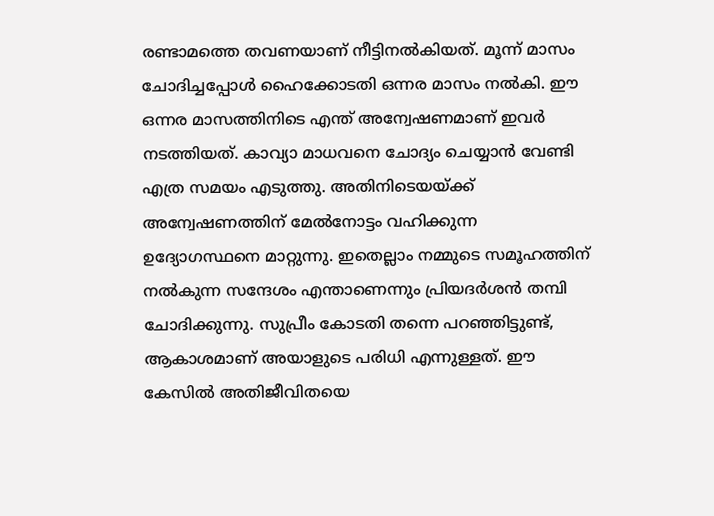രണ്ടാമത്തെ തവണയാണ് നീട്ടിനല്‍കിയത്. മൂന്ന് മാസം ചോദിച്ചപ്പോള്‍ ഹൈക്കോടതി ഒന്നര മാസം നല്‍കി. ഈ ഒന്നര മാസത്തിനിടെ എന്ത് അന്വേഷണമാണ് ഇവര്‍ നടത്തിയത്. കാവ്യാ മാധവനെ ചോദ്യം ചെയ്യാന്‍ വേണ്ടി എത്ര സമയം എടുത്തു. അതിനിടെയയ്ക്ക് അന്വേഷണത്തിന് മേല്‍നോട്ടം വഹിക്കുന്ന ഉദ്യോഗസ്ഥനെ മാറ്റുന്നു. ഇതെല്ലാം നമ്മുടെ സമൂഹത്തിന് നല്‍കുന്ന സന്ദേശം എന്താണെന്നും പ്രിയദര്‍ശന്‍ തമ്പി ചോദിക്കുന്നു. സുപ്രീം കോടതി തന്നെ പറഞ്ഞിട്ടുണ്ട്, ആകാശമാണ് അയാളുടെ പരിധി എന്നുള്ളത്. ഈ കേസില്‍ അതിജീവിതയെ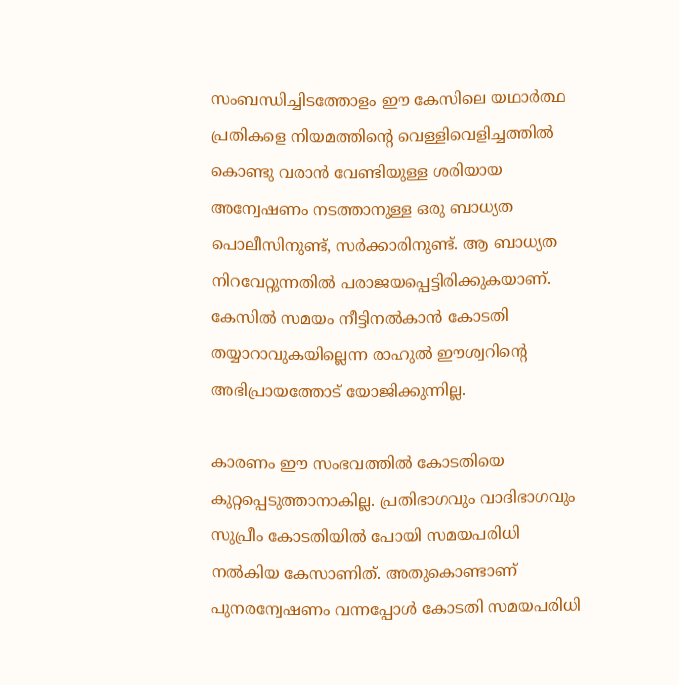സംബന്ധിച്ചിടത്തോളം ഈ കേസിലെ യഥാര്‍ത്ഥ പ്രതികളെ നിയമത്തിന്റെ വെള്ളിവെളിച്ചത്തില്‍ കൊണ്ടു വരാന്‍ വേണ്ടിയുള്ള ശരിയായ അന്വേഷണം നടത്താനുള്ള ഒരു ബാധ്യത പൊലീസിനുണ്ട്, സര്‍ക്കാരിനുണ്ട്. ആ ബാധ്യത നിറവേറ്റുന്നതില്‍ പരാജയപ്പെട്ടിരിക്കുകയാണ്. കേസില്‍ സമയം നീട്ടിനല്‍കാന്‍ കോടതി തയ്യാറാവുകയില്ലെന്ന രാഹുല്‍ ഈശ്വറിന്റെ അഭിപ്രായത്തോട് യോജിക്കുന്നില്ല.

കാരണം ഈ സംഭവത്തില്‍ കോടതിയെ കുറ്റപ്പെടുത്താനാകില്ല. പ്രതിഭാഗവും വാദിഭാഗവും സുപ്രീം കോടതിയില്‍ പോയി സമയപരിധി നല്‍കിയ കേസാണിത്. അതുകൊണ്ടാണ് പുനരന്വേഷണം വന്നപ്പോള്‍ കോടതി സമയപരിധി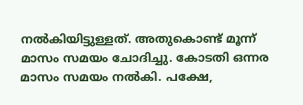നല്‍കിയിട്ടുള്ളത്. അതുകൊണ്ട് മൂന്ന് മാസം സമയം ചോദിച്ചു. കോടതി ഒന്നര മാസം സമയം നല്‍കി. പക്ഷേ,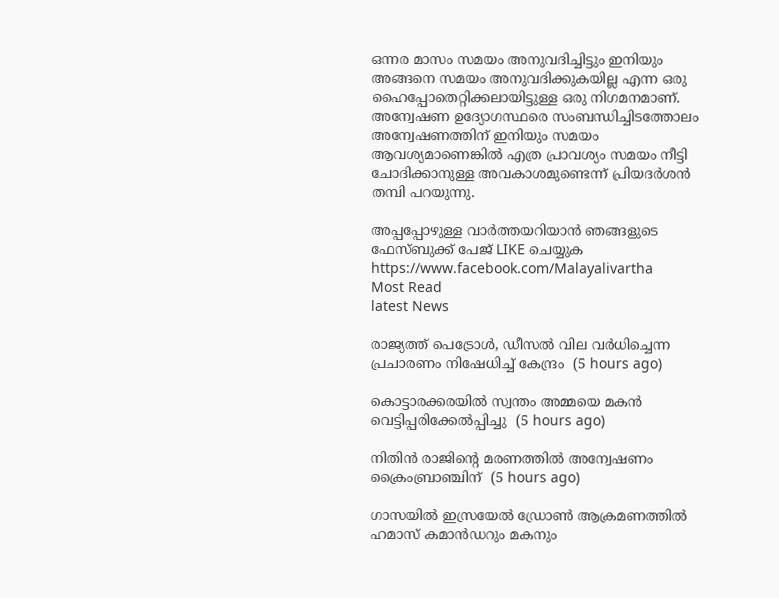ഒന്നര മാസം സമയം അനുവദിച്ചിട്ടും ഇനിയും അങ്ങനെ സമയം അനുവദിക്കുകയില്ല എന്ന ഒരു ഹൈപ്പോതെറ്റിക്കലായിട്ടുള്ള ഒരു നിഗമനമാണ്. അന്വേഷണ ഉദ്യോഗസ്ഥരെ സംബന്ധിച്ചിടത്തോലം അന്വേഷണത്തിന് ഇനിയും സമയം ആവശ്യമാണെങ്കില്‍ എത്ര പ്രാവശ്യം സമയം നീട്ടി ചോദിക്കാനുള്ള അവകാശമുണ്ടെന്ന് പ്രിയദര്‍ശന്‍ തമ്പി പറയുന്നു.

അപ്പപ്പോഴുള്ള വാര്‍ത്തയറിയാന്‍ ഞങ്ങളുടെ ഫേസ്‌ബുക്ക്‌ പേജ് LIKE ചെയ്യുക
https://www.facebook.com/Malayalivartha
Most Read
latest News

രാജ്യത്ത് പെട്രോള്‍, ഡീസല്‍ വില വര്‍ധിച്ചെന്ന പ്രചാരണം നിഷേധിച്ച് കേന്ദ്രം  (5 hours ago)

കൊട്ടാരക്കരയില്‍ സ്വന്തം അമ്മയെ മകന്‍ വെട്ടിപ്പരിക്കേല്‍പ്പിച്ചു  (5 hours ago)

നിതിന്‍ രാജിന്റെ മരണത്തില്‍ അന്വേഷണം ക്രൈംബ്രാഞ്ചിന്  (5 hours ago)

ഗാസയില്‍ ഇസ്രയേല്‍ ഡ്രോണ്‍ ആക്രമണത്തില്‍ ഹമാസ് കമാന്‍ഡറും മകനും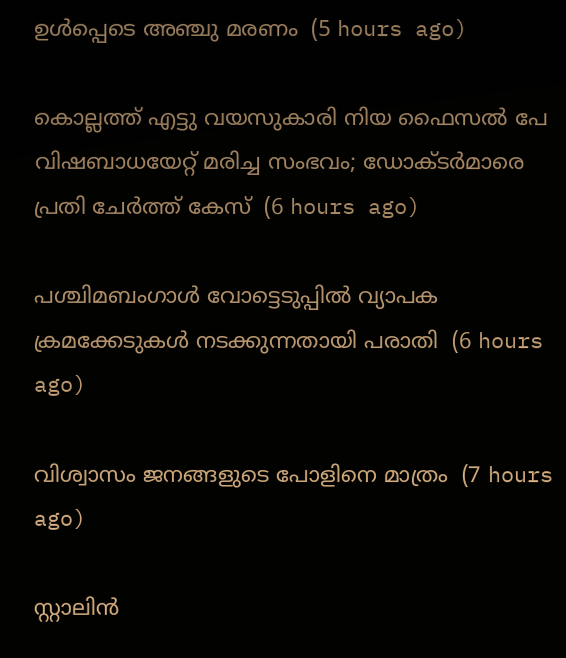ഉള്‍പ്പെടെ അഞ്ചു മരണം  (5 hours ago)

കൊല്ലത്ത് എട്ടു വയസുകാരി നിയ ഫൈസല്‍ പേ വിഷബാധയേറ്റ് മരിച്ച സംഭവം; ഡോക്ടര്‍മാരെ പ്രതി ചേര്‍ത്ത് കേസ്  (6 hours ago)

പശ്ചിമബംഗാള്‍ വോട്ടെടുപ്പില്‍ വ്യാപക ക്രമക്കേടുകള്‍ നടക്കുന്നതായി പരാതി  (6 hours ago)

വിശ്വാസം ജനങ്ങളുടെ പോളിനെ മാത്രം  (7 hours ago)

സ്റ്റാലിൻ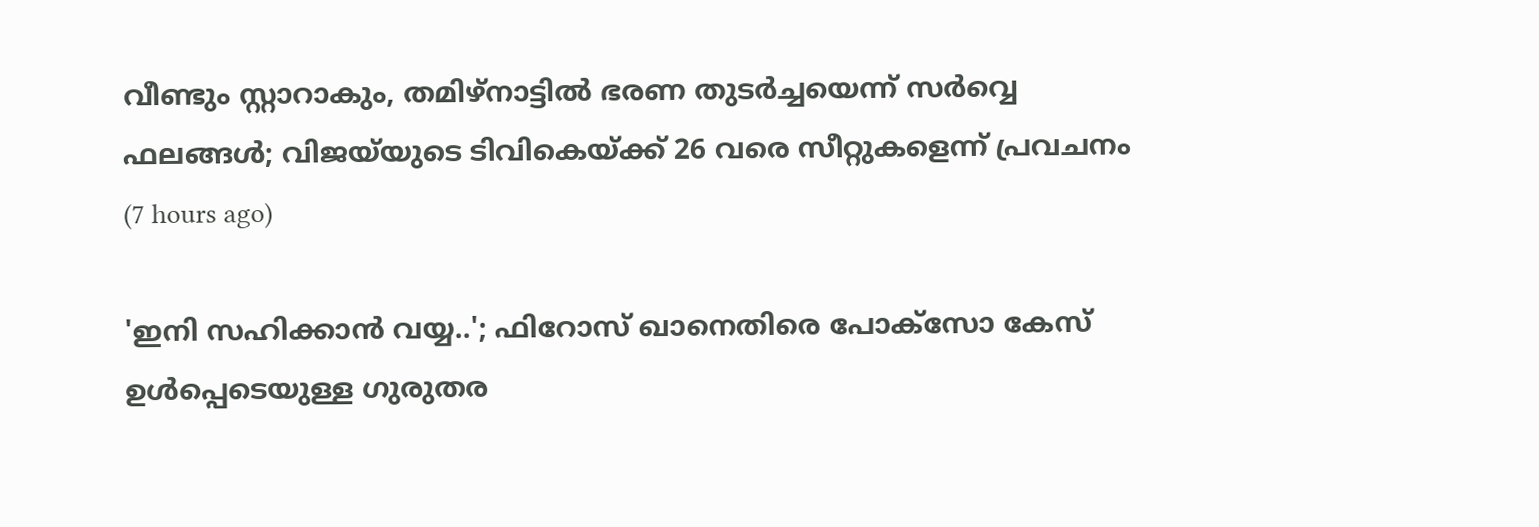വീണ്ടും സ്റ്റാറാകും, തമിഴ്നാട്ടിൽ ഭരണ തുടർച്ചയെന്ന് സർവ്വെ ഫലങ്ങൾ; വിജയ്‍യുടെ ടിവികെയ്ക്ക് 26 വരെ സീറ്റുകളെന്ന് പ്രവചനം  (7 hours ago)

'ഇനി സഹിക്കാൻ വയ്യ..'; ഫിറോസ് ഖാനെതിരെ പോക്സോ കേസ് ഉൾപ്പെടെയുള്ള ഗുരുതര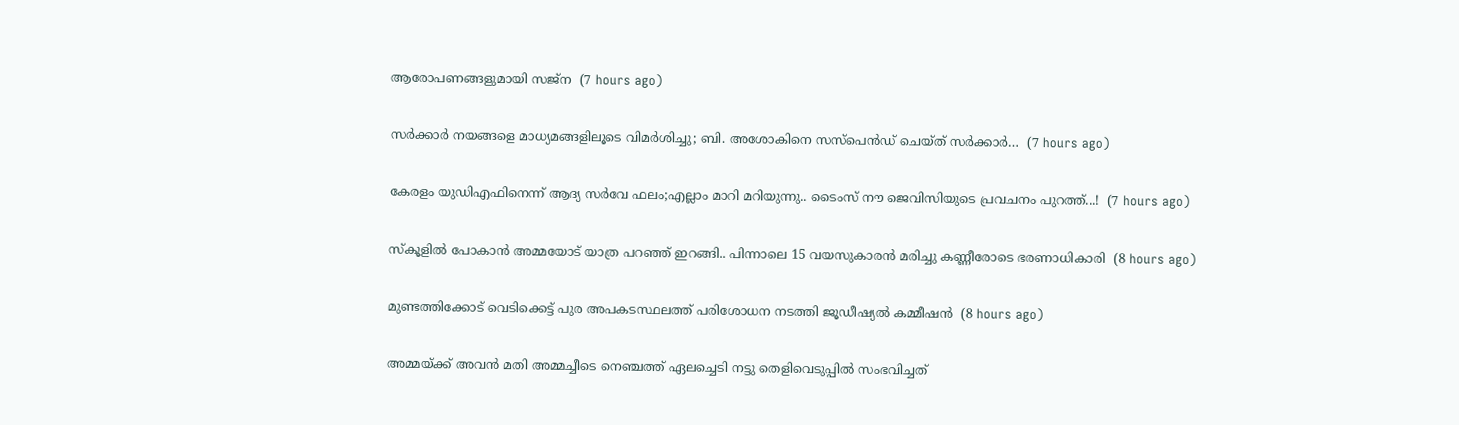ആരോപണങ്ങളുമായി സജ്‌ന  (7 hours ago)

സർക്കാർ നയങ്ങളെ മാധ്യമങ്ങളിലൂടെ വിമർശിച്ചു; ബി. അശോകിനെ സസ്പെൻഡ് ചെയ്ത് സർക്കാർ…  (7 hours ago)

കേരളം യുഡിഎഫിനെന്ന് ആദ്യ സർവേ ഫലം;എല്ലാം മാറി മറിയുന്നു.. ടൈംസ് നൗ ജെവിസിയുടെ പ്രവചനം പുറത്ത്...!  (7 hours ago)

സ്കൂളിൽ പോകാൻ അമ്മയോട് യാത്ര പറഞ്ഞ് ഇറങ്ങി.. പിന്നാലെ 15 വയസുകാരൻ മരിച്ചു കണ്ണീരോടെ ഭരണാധികാരി  (8 hours ago)

മുണ്ടത്തിക്കോട് വെടിക്കെട്ട് പുര അപകടസ്ഥലത്ത് പരിശോധന നടത്തി ജൂഡീഷ്യല്‍ കമ്മീഷന്‍  (8 hours ago)

അമ്മയ്ക്ക് അവൻ മതി അമ്മച്ചീടെ നെഞ്ചത്ത് ഏലച്ചെടി നട്ടു തെളിവെടുപ്പിൽ സംഭവിച്ചത്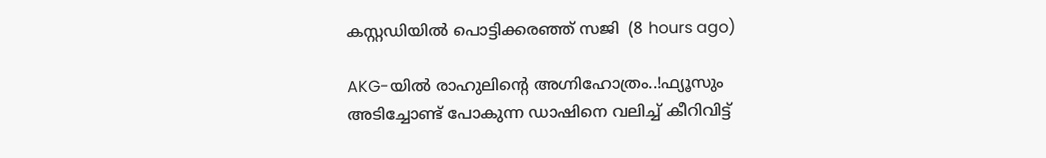കസ്റ്റഡിയിൽ പൊട്ടിക്കരഞ്ഞ് സജി  (8 hours ago)

AKG-യിൽ രാഹുലിന്റെ അഗ്നിഹോത്രം..!ഫ്യൂസും അടിച്ചോണ്ട് പോകുന്ന ഡാഷിനെ വലിച്ച് കീറിവിട്ട്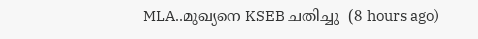MLA..മുഖ്യനെ KSEB ചതിച്ചു  (8 hours ago)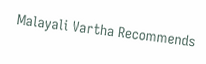Malayali Vartha Recommends